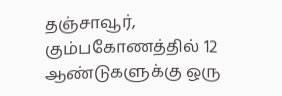தஞ்சாவூர்,
கும்பகோணத்தில் 12 ஆண்டுகளுக்கு ஒரு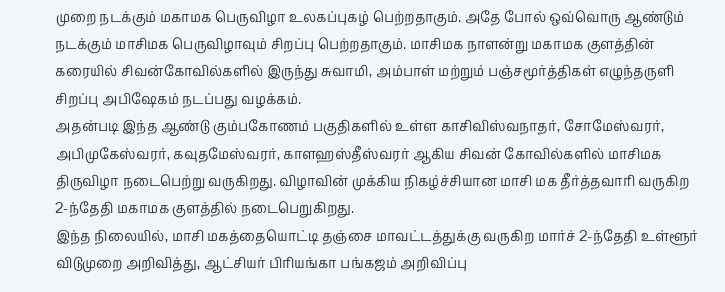முறை நடக்கும் மகாமக பெருவிழா உலகப்புகழ் பெற்றதாகும். அதே போல் ஒவ்வொரு ஆண்டும் நடக்கும் மாசிமக பெருவிழாவும் சிறப்பு பெற்றதாகும். மாசிமக நாளன்று மகாமக குளத்தின் கரையில் சிவன்கோவில்களில் இருந்து சுவாமி, அம்பாள் மற்றும் பஞ்சமூர்த்திகள் எழுந்தருளி சிறப்பு அபிஷேகம் நடப்பது வழக்கம்.
அதன்படி இந்த ஆண்டு கும்பகோணம் பகுதிகளில் உள்ள காசிவிஸ்வநாதர், சோமேஸ்வரர், அபிமுகேஸ்வரர், கவுதமேஸ்வரர், காளஹஸ்தீஸ்வரர் ஆகிய சிவன் கோவில்களில் மாசிமக திருவிழா நடைபெற்று வருகிறது. விழாவின் முக்கிய நிகழ்ச்சியான மாசி மக தீர்த்தவாரி வருகிற 2-ந்தேதி மகாமக குளத்தில் நடைபெறுகிறது.
இந்த நிலையில், மாசி மகத்தையொட்டி தஞ்சை மாவட்டத்துக்கு வருகிற மார்ச் 2-ந்தேதி உள்ளூர் விடுமுறை அறிவித்து, ஆட்சியர் பிரியங்கா பங்கஜம் அறிவிப்பு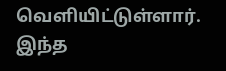வெளியிட்டுள்ளார். இந்த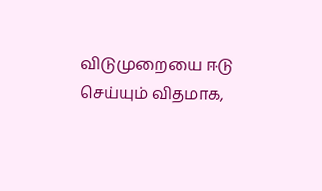விடுமுறையை ஈடு செய்யும் விதமாக,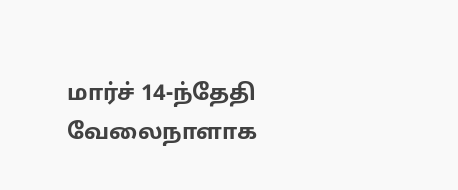மார்ச் 14-ந்தேதி வேலைநாளாக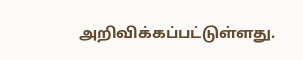அறிவிக்கப்பட்டுள்ளது.